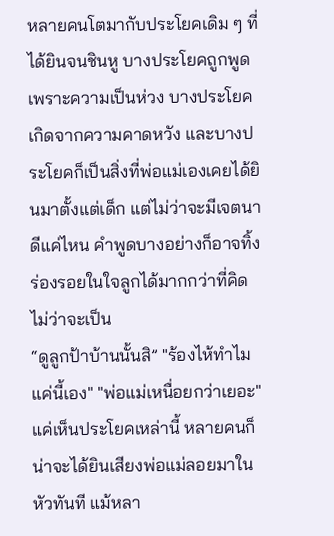หลายคนโตมากับประโยคเดิม ๆ ที่ได้ยินจนชินหู บางประโยคถูกพูดเพราะความเป็นห่วง บางประโยคเกิดจากความคาดหวัง และบางประโยคก็เป็นสิ่งที่พ่อแม่เองเคยได้ยินมาตั้งแต่เด็ก แต่ไม่ว่าจะมีเจตนาดีแค่ไหน คำพูดบางอย่างก็อาจทิ้งร่องรอยในใจลูกได้มากกว่าที่คิด ไม่ว่าจะเป็น
“ดูลูกป้าบ้านนั้นสิ” "ร้องไห้ทำไม แค่นี้เอง" "พ่อแม่เหนื่อยกว่าเยอะ"
แค่เห็นประโยคเหล่านี้ หลายคนก็น่าจะได้ยินเสียงพ่อแม่ลอยมาในหัวทันที แม้หลา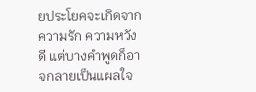ยประโยคจะเกิดจากความรัก ความหวังดี แต่บางคำพูดก็อาจกลายเป็นแผลใจ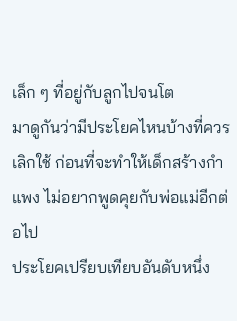เล็ก ๆ ที่อยู่กับลูกไปจนโต
มาดูกันว่ามีประโยคไหนบ้างที่ควรเลิกใช้ ก่อนที่จะทำให้เด็กสร้างกำแพง ไม่อยากพูดคุยกับพ่อแม่อีกต่อไป
ประโยคเปรียบเทียบอันดับหนึ่ง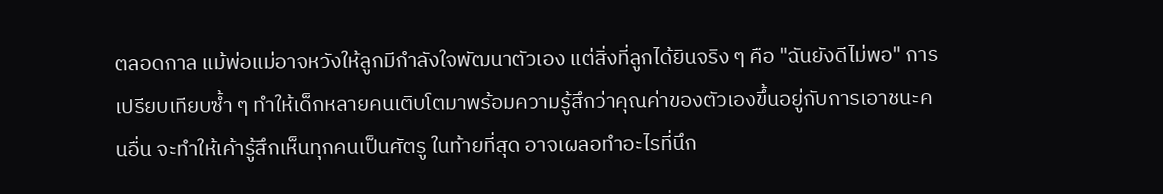ตลอดกาล แม้พ่อแม่อาจหวังให้ลูกมีกำลังใจพัฒนาตัวเอง แต่สิ่งที่ลูกได้ยินจริง ๆ คือ "ฉันยังดีไม่พอ" การเปรียบเทียบซ้ำ ๆ ทำให้เด็กหลายคนเติบโตมาพร้อมความรู้สึกว่าคุณค่าของตัวเองขึ้นอยู่กับการเอาชนะคนอื่น จะทำให้เค้ารู้สึกเห็นทุกคนเป็นศัตรู ในท้ายที่สุด อาจเผลอทำอะไรที่นึก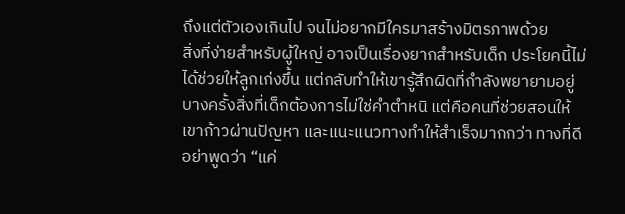ถึงแต่ตัวเองเกินไป จนไม่อยากมีใครมาสร้างมิตรภาพด้วย
สิ่งที่ง่ายสำหรับผู้ใหญ่ อาจเป็นเรื่องยากสำหรับเด็ก ประโยคนี้ไม่ได้ช่วยให้ลูกเก่งขึ้น แต่กลับทำให้เขารู้สึกผิดที่กำลังพยายามอยู่ บางครั้งสิ่งที่เด็กต้องการไม่ใช่คำตำหนิ แต่คือคนที่ช่วยสอนให้เขาก้าวผ่านปัญหา และแนะแนวทางทำให้สำเร็จมากกว่า ทางที่ดี อย่าพูดว่า “แค่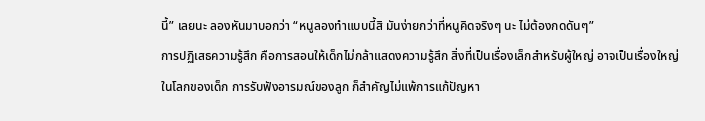นี้” เลยนะ ลองหันมาบอกว่า “หนูลองทำแบบนี้สิ มันง่ายกว่าที่หนูคิดจริงๆ นะ ไม่ต้องกดดันๆ”
การปฏิเสธความรู้สึก คือการสอนให้เด็กไม่กล้าแสดงความรู้สึก สิ่งที่เป็นเรื่องเล็กสำหรับผู้ใหญ่ อาจเป็นเรื่องใหญ่ในโลกของเด็ก การรับฟังอารมณ์ของลูก ก็สำคัญไม่แพ้การแก้ปัญหา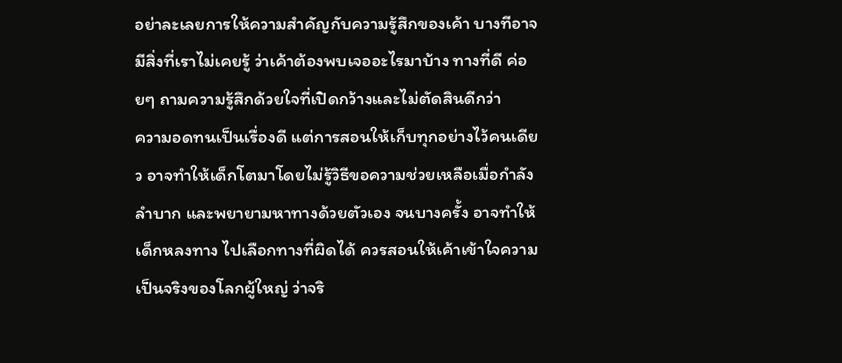อย่าละเลยการให้ความสำคัญกับความรู้สึกของเค้า บางทีอาจมีสิ่งที่เราไม่เคยรู้ ว่าเค้าต้องพบเจออะไรมาบ้าง ทางที่ดี ค่อยๆ ถามความรู้สึกด้วยใจที่เปิดกว้างและไม่ตัดสินดีกว่า
ความอดทนเป็นเรื่องดี แต่การสอนให้เก็บทุกอย่างไว้คนเดียว อาจทำให้เด็กโตมาโดยไม่รู้วิธีขอความช่วยเหลือเมื่อกำลังลำบาก และพยายามหาทางด้วยตัวเอง จนบางครั้ง อาจทำให้เด็กหลงทาง ไปเลือกทางที่ผิดได้ ควรสอนให้เค้าเข้าใจความเป็นจริงของโลกผู้ใหญ่ ว่าจริ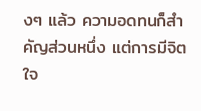งๆ แล้ว ความอดทนก็สำคัญส่วนหนึ่ง แต่การมีจิตใจ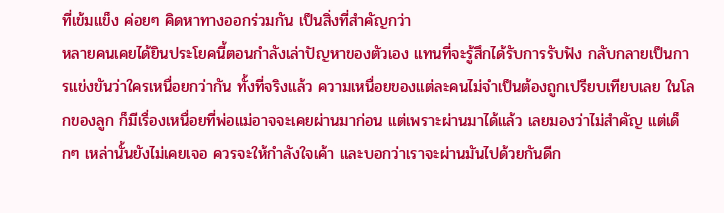ที่เข้มแข็ง ค่อยๆ คิดหาทางออกร่วมกัน เป็นสิ่งที่สำคัญกว่า
หลายคนเคยได้ยินประโยคนี้ตอนกำลังเล่าปัญหาของตัวเอง แทนที่จะรู้สึกได้รับการรับฟัง กลับกลายเป็นการแข่งขันว่าใครเหนื่อยกว่ากัน ทั้งที่จริงแล้ว ความเหนื่อยของแต่ละคนไม่จำเป็นต้องถูกเปรียบเทียบเลย ในโลกของลูก ก็มีเรื่องเหนื่อยที่พ่อแม่อาจจะเคยผ่านมาก่อน แต่เพราะผ่านมาได้แล้ว เลยมองว่าไม่สำคัญ แต่เด็กๆ เหล่านั้นยังไม่เคยเจอ ควรจะให้กำลังใจเค้า และบอกว่าเราจะผ่านมันไปด้วยกันดีก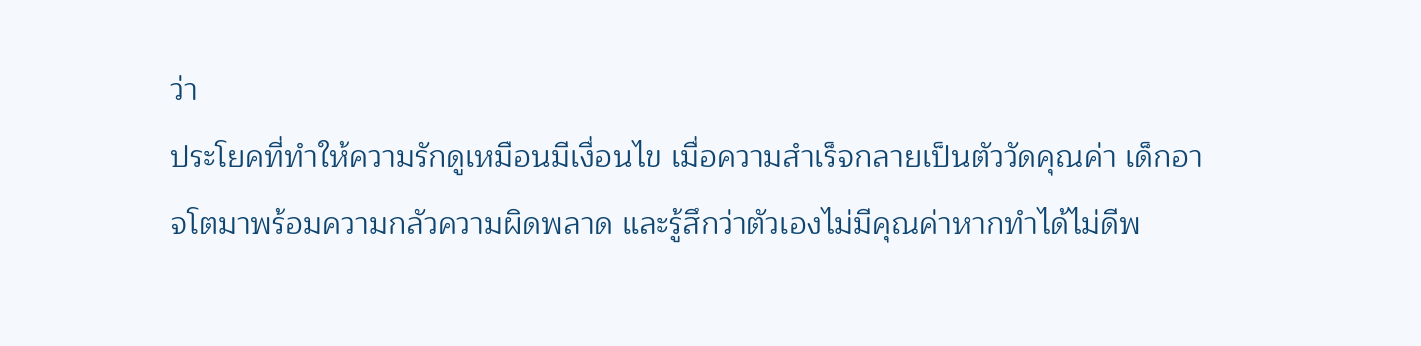ว่า
ประโยคที่ทำให้ความรักดูเหมือนมีเงื่อนไข เมื่อความสำเร็จกลายเป็นตัววัดคุณค่า เด็กอาจโตมาพร้อมความกลัวความผิดพลาด และรู้สึกว่าตัวเองไม่มีคุณค่าหากทำได้ไม่ดีพ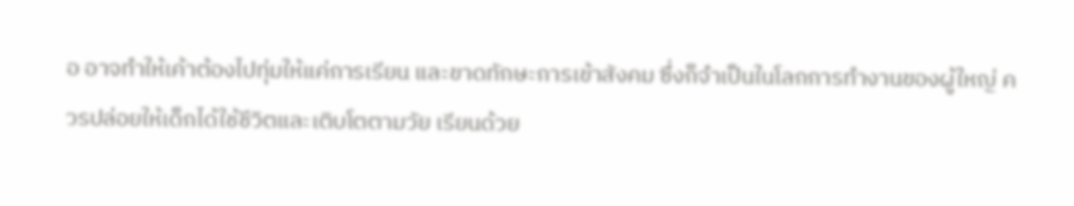อ อาจทำให้เค้าต้องไปทุ่มให้แค่การเรียน และขาดทักษะการเข้าสังคม ซึ่งก็จำเป็นในโลกการทำงานของผู้ใหญ่ ควรปล่อยให้เด็กได้ใช้ชีวิตและเติบโตตามวัย เรียนด้วย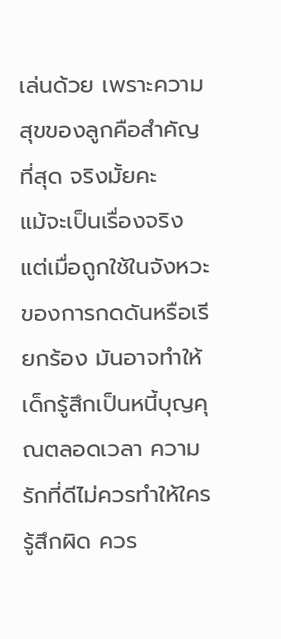เล่นด้วย เพราะความสุขของลูกคือสำคัญที่สุด จริงมั้ยคะ
แม้จะเป็นเรื่องจริง แต่เมื่อถูกใช้ในจังหวะของการกดดันหรือเรียกร้อง มันอาจทำให้เด็กรู้สึกเป็นหนี้บุญคุณตลอดเวลา ความรักที่ดีไม่ควรทำให้ใครรู้สึกผิด ควร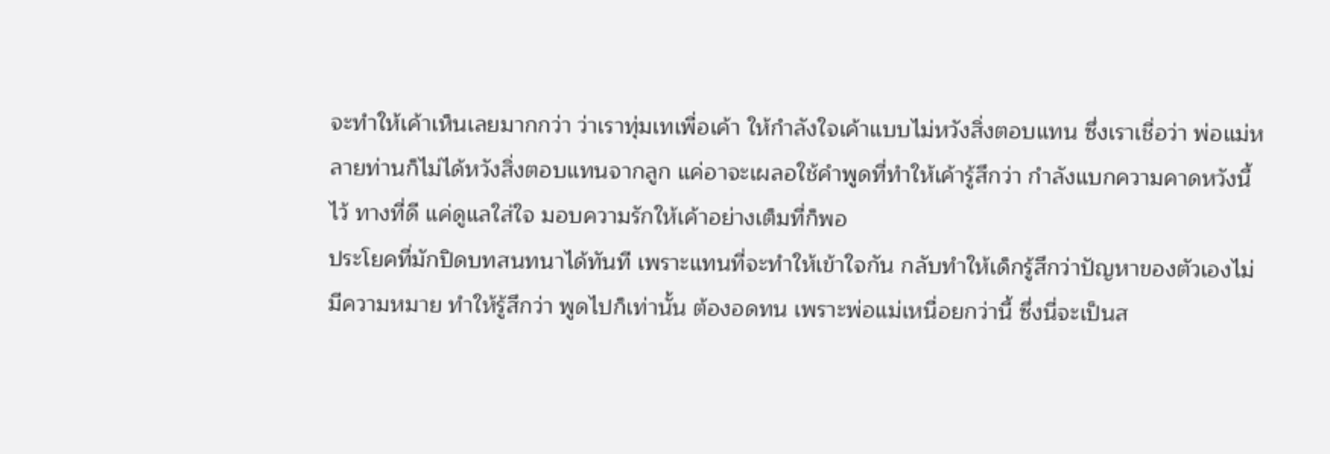จะทำให้เค้าเห็นเลยมากกว่า ว่าเราทุ่มเทเพื่อเค้า ให้กำลังใจเค้าแบบไม่หวังสิ่งตอบแทน ซึ่งเราเชื่อว่า พ่อแม่หลายท่านก็ไม่ได้หวังสิ่งตอบแทนจากลูก แค่อาจะเผลอใช้คำพูดที่ทำให้เค้ารู้สึกว่า กำลังแบกความคาดหวังนี้ไว้ ทางที่ดี แค่ดูแลใส่ใจ มอบความรักให้เค้าอย่างเต็มที่ก็พอ
ประโยคที่มักปิดบทสนทนาได้ทันที เพราะแทนที่จะทำให้เข้าใจกัน กลับทำให้เด็กรู้สึกว่าปัญหาของตัวเองไม่มีความหมาย ทำให้รู้สึกว่า พูดไปก็เท่านั้น ต้องอดทน เพราะพ่อแม่เหนื่อยกว่านี้ ซึ่งนี่จะเป็นส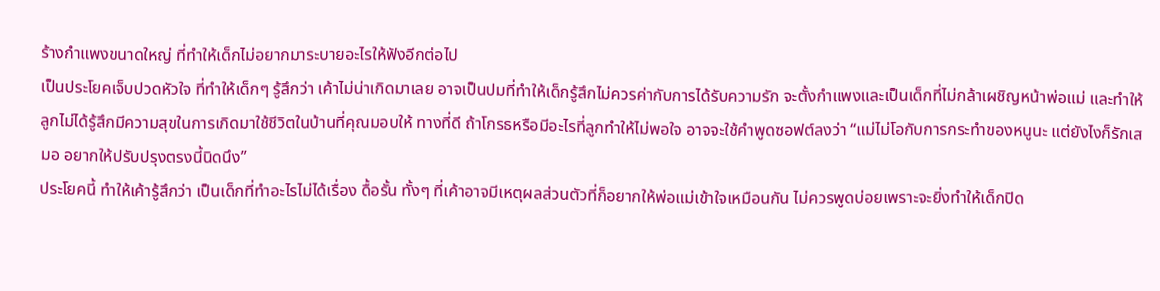ร้างกำแพงขนาดใหญ่ ที่ทำให้เด็กไม่อยากมาระบายอะไรให้ฟังอีกต่อไป
เป็นประโยคเจ็บปวดหัวใจ ที่ทำให้เด็กๆ รู้สึกว่า เค้าไม่น่าเกิดมาเลย อาจเป็นปมที่ทำให้เด็กรู้สึกไม่ควรค่ากับการได้รับความรัก จะตั้งกำแพงและเป็นเด็กที่ไม่กล้าเผชิญหน้าพ่อแม่ และทำให้ลูกไม่ได้รู้สึกมีความสุขในการเกิดมาใช้ชีวิตในบ้านที่คุณมอบให้ ทางที่ดี ถ้าโกรธหรือมีอะไรที่ลูกทำให้ไม่พอใจ อาจจะใช้คำพูดซอฟต์ลงว่า “แม่ไม่โอกับการกระทำของหนูนะ แต่ยังไงก็รักเสมอ อยากให้ปรับปรุงตรงนี้นิดนึง”
ประโยคนี้ ทำให้เค้ารู้สึกว่า เป็นเด็กที่ทำอะไรไม่ได้เรื่อง ดื้อรั้น ทั้งๆ ที่เค้าอาจมีเหตุผลส่วนตัวที่ก็อยากให้พ่อแม่เข้าใจเหมือนกัน ไม่ควรพูดบ่อยเพราะจะยิ่งทำให้เด็กปิด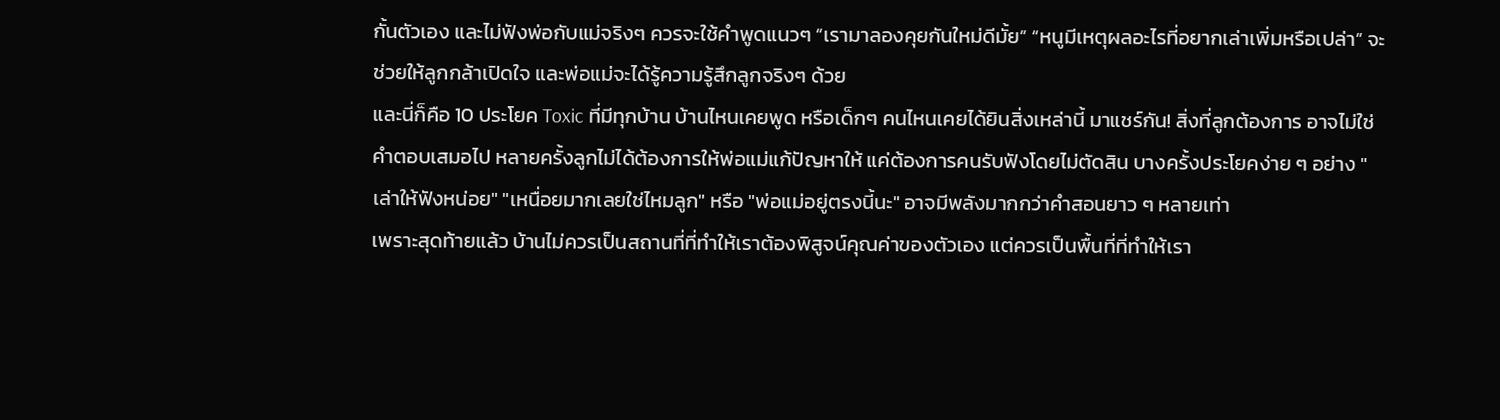กั้นตัวเอง และไม่ฟังพ่อกับแม่จริงๆ ควรจะใช้คำพูดแนวๆ “เรามาลองคุยกันใหม่ดีมั้ย” “หนูมีเหตุผลอะไรที่อยากเล่าเพิ่มหรือเปล่า” จะช่วยให้ลูกกล้าเปิดใจ และพ่อแม่จะได้รู้ความรู้สึกลูกจริงๆ ด้วย
และนี่ก็คือ 10 ประโยค Toxic ที่มีทุกบ้าน บ้านไหนเคยพูด หรือเด็กๆ คนไหนเคยได้ยินสิ่งเหล่านี้ มาแชร์กัน! สิ่งที่ลูกต้องการ อาจไม่ใช่คำตอบเสมอไป หลายครั้งลูกไม่ได้ต้องการให้พ่อแม่แก้ปัญหาให้ แค่ต้องการคนรับฟังโดยไม่ตัดสิน บางครั้งประโยคง่าย ๆ อย่าง "เล่าให้ฟังหน่อย" "เหนื่อยมากเลยใช่ไหมลูก" หรือ "พ่อแม่อยู่ตรงนี้นะ" อาจมีพลังมากกว่าคำสอนยาว ๆ หลายเท่า
เพราะสุดท้ายแล้ว บ้านไม่ควรเป็นสถานที่ที่ทำให้เราต้องพิสูจน์คุณค่าของตัวเอง แต่ควรเป็นพื้นที่ที่ทำให้เรา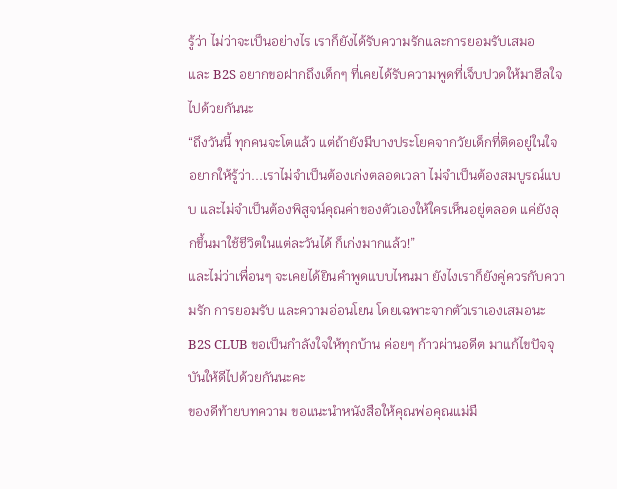รู้ว่า ไม่ว่าจะเป็นอย่างไร เราก็ยังได้รับความรักและการยอมรับเสมอ
และ B2S อยากขอฝากถึงเด็กๆ ที่เคยได้รับความพูดที่เจ็บปวดให้มาฮีลใจไปด้วยกันนะ
“ถึงวันนี้ ทุกคนจะโตแล้ว แต่ถ้ายังมีบางประโยคจากวัยเด็กที่ติดอยู่ในใจ อยากให้รู้ว่า...เราไม่จำเป็นต้องเก่งตลอดเวลา ไม่จำเป็นต้องสมบูรณ์แบบ และไม่จำเป็นต้องพิสูจน์คุณค่าของตัวเองให้ใครเห็นอยู่ตลอด แค่ยังลุกขึ้นมาใช้ชีวิตในแต่ละวันได้ ก็เก่งมากแล้ว!”
และไม่ว่าเพื่อนๆ จะเคยได้ยินคำพูดแบบไหนมา ยังไงเราก็ยังคู่ควรกับความรัก การยอมรับ และความอ่อนโยน โดยเฉพาะจากตัวเราเองเสมอนะ
B2S CLUB ขอเป็นกำลังใจให้ทุกบ้าน ค่อยๆ ก้าวผ่านอดีต มาแก้ไขปัจจุบันให้ดีไปด้วยกันนะคะ
ของดีท้ายบทความ ขอแนะนำหนังสือให้คุณพ่อคุณแม่มื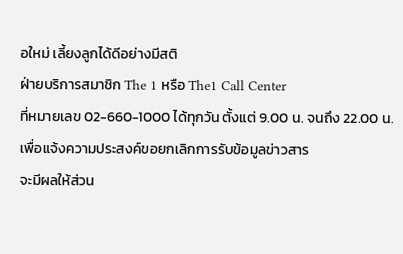อใหม่ เลี้ยงลูกได้ดีอย่างมีสติ
ฝ่ายบริการสมาชิก The 1 หรือ The1 Call Center
ที่หมายเลข 02-660-1000 ได้ทุกวัน ตั้งแต่ 9.00 น. จนถึง 22.00 น. เพื่อแจ้งความประสงค์ขอยกเลิกการรับข้อมูลข่าวสาร
จะมีผลให้ส่วน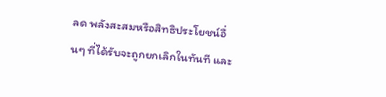ลด พลังสะสมหรือสิทธิประโยชน์อื่นๆ ที่ได้รับจะถูกยกเลิกในทันที และ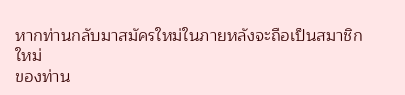หากท่านกลับมาสมัครใหม่ในภายหลังจะถือเป็นสมาชิกใหม่
ของท่าน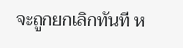จะถูกยกเลิกทันที ห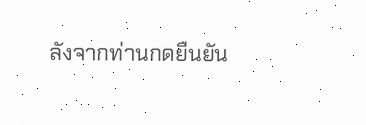ลังจากท่านกดยืนยัน